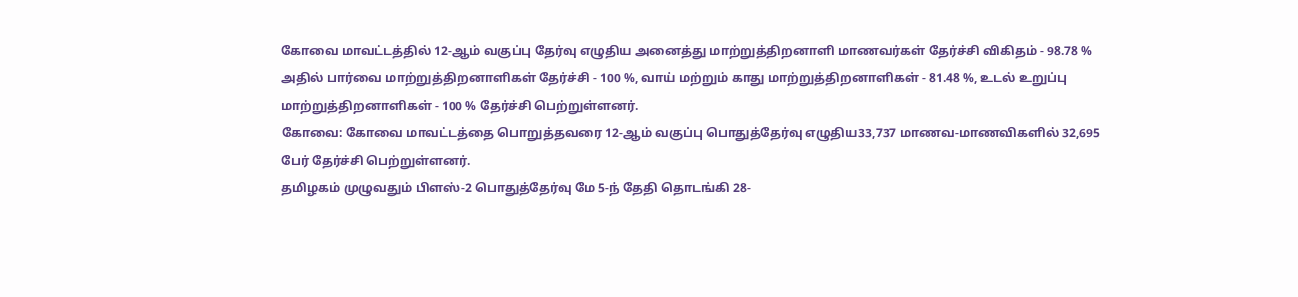கோவை மாவட்டத்தில் 12-ஆம் வகுப்பு தேர்வு எழுதிய அனைத்து மாற்றுத்திறனாளி மாணவர்கள் தேர்ச்சி விகிதம் - 98.78 % அதில் பார்வை மாற்றுத்திறனாளிகள் தேர்ச்சி - 100 %, வாய் மற்றும் காது மாற்றுத்திறனாளிகள் - 81.48 %, உடல் உறுப்பு மாற்றுத்திறனாளிகள் - 100 % தேர்ச்சி பெற்றுள்ளனர்.
கோவை: கோவை மாவட்டத்தை பொறுத்தவரை 12-ஆம் வகுப்பு பொதுத்தேர்வு எழுதிய33,737 மாணவ-மாணவிகளில் 32,695 பேர் தேர்ச்சி பெற்றுள்ளனர்.
தமிழகம் முழுவதும் பிளஸ்-2 பொதுத்தேர்வு மே 5-ந் தேதி தொடங்கி 28-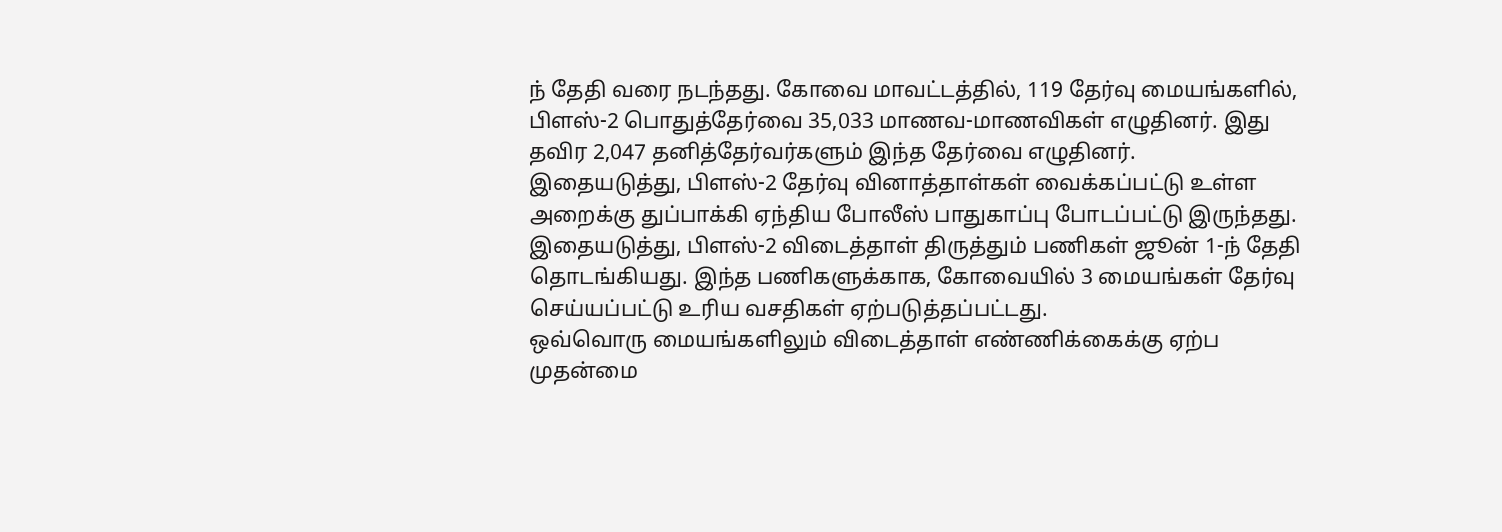ந் தேதி வரை நடந்தது. கோவை மாவட்டத்தில், 119 தேர்வு மையங்களில், பிளஸ்-2 பொதுத்தேர்வை 35,033 மாணவ-மாணவிகள் எழுதினர். இது தவிர 2,047 தனித்தேர்வர்களும் இந்த தேர்வை எழுதினர்.
இதையடுத்து, பிளஸ்-2 தேர்வு வினாத்தாள்கள் வைக்கப்பட்டு உள்ள அறைக்கு துப்பாக்கி ஏந்திய போலீஸ் பாதுகாப்பு போடப்பட்டு இருந்தது. இதையடுத்து, பிளஸ்-2 விடைத்தாள் திருத்தும் பணிகள் ஜூன் 1-ந் தேதி தொடங்கியது. இந்த பணிகளுக்காக, கோவையில் 3 மையங்கள் தேர்வு செய்யப்பட்டு உரிய வசதிகள் ஏற்படுத்தப்பட்டது.
ஒவ்வொரு மையங்களிலும் விடைத்தாள் எண்ணிக்கைக்கு ஏற்ப முதன்மை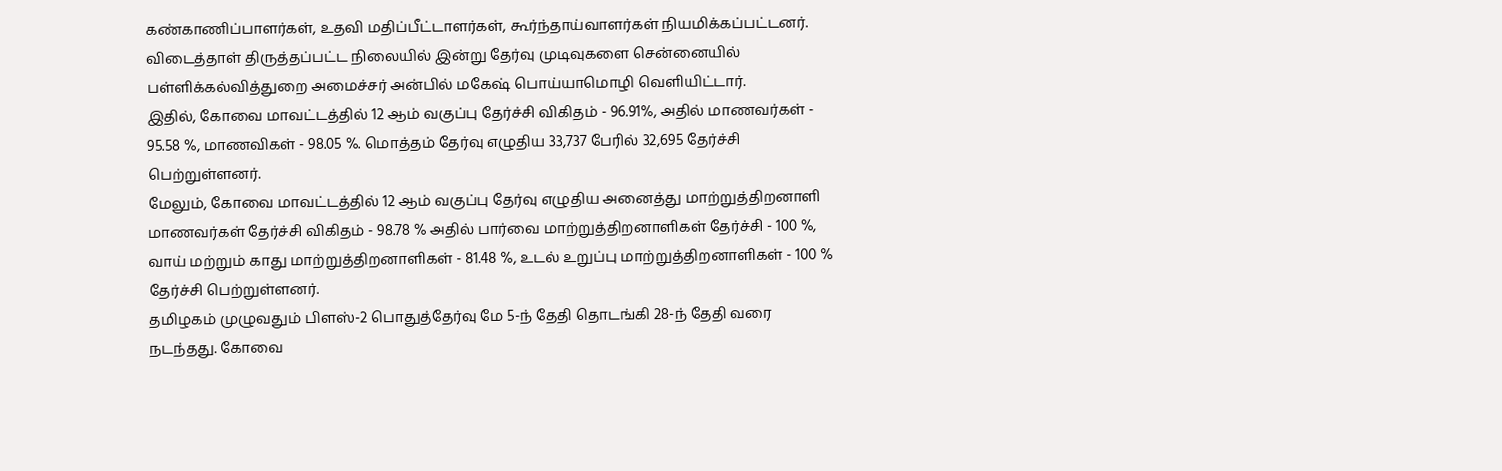கண்காணிப்பாளர்கள், உதவி மதிப்பீட்டாளர்கள், கூர்ந்தாய்வாளர்கள் நியமிக்கப்பட்டனர். விடைத்தாள் திருத்தப்பட்ட நிலையில் இன்று தேர்வு முடிவுகளை சென்னையில் பள்ளிக்கல்வித்துறை அமைச்சர் அன்பில் மகேஷ் பொய்யாமொழி வெளியிட்டார்.
இதில், கோவை மாவட்டத்தில் 12 ஆம் வகுப்பு தேர்ச்சி விகிதம் - 96.91%, அதில் மாணவர்கள் - 95.58 %, மாணவிகள் - 98.05 %. மொத்தம் தேர்வு எழுதிய 33,737 பேரில் 32,695 தேர்ச்சி பெற்றுள்ளனர்.
மேலும், கோவை மாவட்டத்தில் 12 ஆம் வகுப்பு தேர்வு எழுதிய அனைத்து மாற்றுத்திறனாளி மாணவர்கள் தேர்ச்சி விகிதம் - 98.78 % அதில் பார்வை மாற்றுத்திறனாளிகள் தேர்ச்சி - 100 %, வாய் மற்றும் காது மாற்றுத்திறனாளிகள் - 81.48 %, உடல் உறுப்பு மாற்றுத்திறனாளிகள் - 100 % தேர்ச்சி பெற்றுள்ளனர்.
தமிழகம் முழுவதும் பிளஸ்-2 பொதுத்தேர்வு மே 5-ந் தேதி தொடங்கி 28-ந் தேதி வரை நடந்தது. கோவை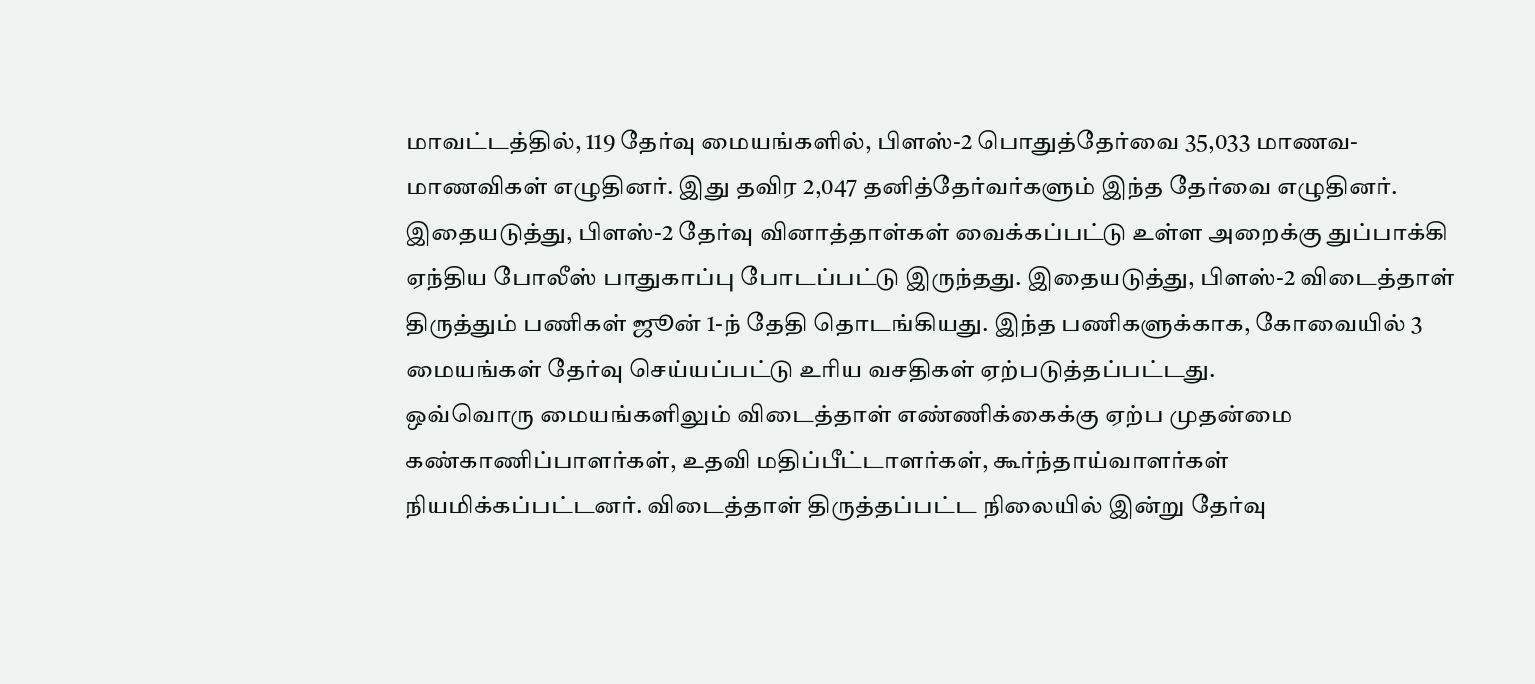மாவட்டத்தில், 119 தேர்வு மையங்களில், பிளஸ்-2 பொதுத்தேர்வை 35,033 மாணவ-மாணவிகள் எழுதினர். இது தவிர 2,047 தனித்தேர்வர்களும் இந்த தேர்வை எழுதினர்.
இதையடுத்து, பிளஸ்-2 தேர்வு வினாத்தாள்கள் வைக்கப்பட்டு உள்ள அறைக்கு துப்பாக்கி ஏந்திய போலீஸ் பாதுகாப்பு போடப்பட்டு இருந்தது. இதையடுத்து, பிளஸ்-2 விடைத்தாள் திருத்தும் பணிகள் ஜூன் 1-ந் தேதி தொடங்கியது. இந்த பணிகளுக்காக, கோவையில் 3 மையங்கள் தேர்வு செய்யப்பட்டு உரிய வசதிகள் ஏற்படுத்தப்பட்டது.
ஒவ்வொரு மையங்களிலும் விடைத்தாள் எண்ணிக்கைக்கு ஏற்ப முதன்மை கண்காணிப்பாளர்கள், உதவி மதிப்பீட்டாளர்கள், கூர்ந்தாய்வாளர்கள் நியமிக்கப்பட்டனர். விடைத்தாள் திருத்தப்பட்ட நிலையில் இன்று தேர்வு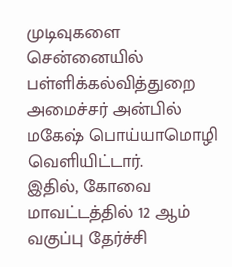முடிவுகளை சென்னையில் பள்ளிக்கல்வித்துறை அமைச்சர் அன்பில் மகேஷ் பொய்யாமொழி வெளியிட்டார்.
இதில், கோவை மாவட்டத்தில் 12 ஆம் வகுப்பு தேர்ச்சி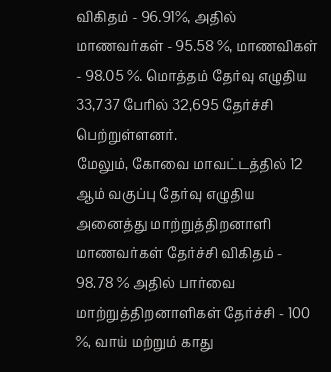விகிதம் - 96.91%, அதில் மாணவர்கள் - 95.58 %, மாணவிகள் - 98.05 %. மொத்தம் தேர்வு எழுதிய 33,737 பேரில் 32,695 தேர்ச்சி பெற்றுள்ளனர்.
மேலும், கோவை மாவட்டத்தில் 12 ஆம் வகுப்பு தேர்வு எழுதிய அனைத்து மாற்றுத்திறனாளி மாணவர்கள் தேர்ச்சி விகிதம் - 98.78 % அதில் பார்வை மாற்றுத்திறனாளிகள் தேர்ச்சி - 100 %, வாய் மற்றும் காது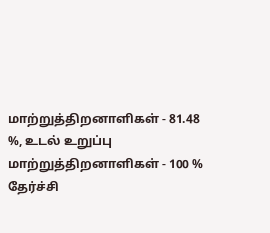மாற்றுத்திறனாளிகள் - 81.48 %, உடல் உறுப்பு மாற்றுத்திறனாளிகள் - 100 % தேர்ச்சி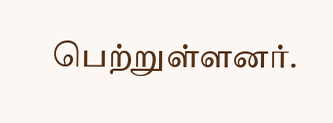பெற்றுள்ளனர்.